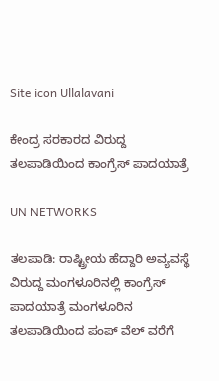Site icon Ullalavani

ಕೇಂದ್ರ ಸರಕಾರದ ವಿರುದ್ದ ತಲಪಾಡಿಯಿಂದ ಕಾಂಗ್ರೆಸ್ ಪಾದಯಾತ್ರೆ

UN NETWORKS

ತಲಪಾಡಿ: ರಾಷ್ಟ್ರೀಯ ಹೆದ್ದಾರಿ ಅವ್ಯವಸ್ಥೆ ವಿರುದ್ದ ಮಂಗಳೂರಿನಲ್ಲಿ ಕಾಂಗ್ರೆಸ್ ಪಾದಯಾತ್ರೆ ಮಂಗಳೂರಿನ ತಲಪಾಡಿಯಿಂದ ಪಂಪ್ ವೆಲ್ ವರೆಗೆ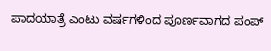ಪಾದಯಾತ್ರೆ ಎಂಟು ವರ್ಷಗಳಿಂದ ಪೂರ್ಣವಾಗದ ಪಂಪ್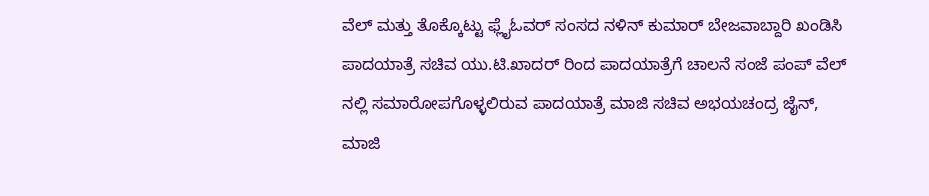ವೆಲ್ ಮತ್ತು ತೊಕ್ಕೊಟ್ಟು ಫ್ಲೈಓವರ್ ಸಂಸದ ನಳಿನ್ ಕುಮಾರ್ ಬೇಜವಾಬ್ದಾರಿ ಖಂಡಿಸಿ ಪಾದಯಾತ್ರೆ ಸಚಿವ ಯು.ಟಿ.ಖಾದರ್ ರಿಂದ ಪಾದಯಾತ್ರೆಗೆ ಚಾಲನೆ ಸಂಜೆ ಪಂಪ್ ವೆಲ್ ನಲ್ಲಿ ಸಮಾರೋಪಗೊಳ್ಳಲಿರುವ ಪಾದಯಾತ್ರೆ ಮಾಜಿ ಸಚಿವ ಅಭಯಚಂದ್ರ ಜೈನ್, ಮಾಜಿ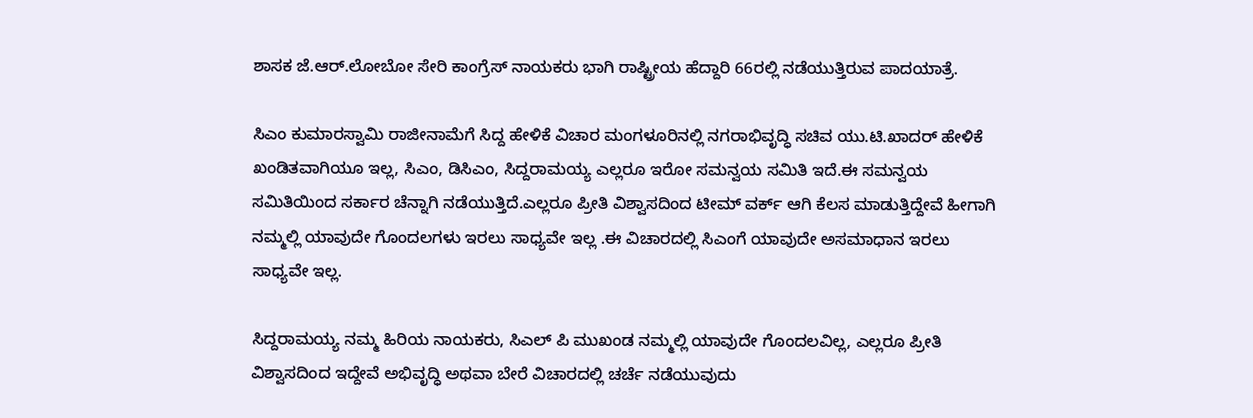ಶಾಸಕ ಜೆ.ಆರ್.ಲೋಬೋ ಸೇರಿ ಕಾಂಗ್ರೆಸ್ ನಾಯಕರು ಭಾಗಿ ರಾಷ್ಟ್ರೀಯ ಹೆದ್ದಾರಿ 66ರಲ್ಲಿ ನಡೆಯುತ್ತಿರುವ ಪಾದಯಾತ್ರೆ.

ಸಿಎಂ ಕುಮಾರಸ್ವಾಮಿ ರಾಜೀನಾಮೆಗೆ ಸಿದ್ದ ಹೇಳಿಕೆ ವಿಚಾರ ಮಂಗಳೂರಿನಲ್ಲಿ ನಗರಾಭಿವೃದ್ಧಿ ಸಚಿವ ಯು.ಟಿ.ಖಾದರ್ ಹೇಳಿಕೆ ಖಂಡಿತವಾಗಿಯೂ ಇಲ್ಲ, ಸಿಎಂ, ಡಿಸಿಎಂ, ಸಿದ್ದರಾಮಯ್ಯ ಎಲ್ಲರೂ ಇರೋ ಸಮನ್ವಯ ಸಮಿತಿ ಇದೆ.ಈ ಸಮನ್ವಯ ಸಮಿತಿಯಿಂದ ಸರ್ಕಾರ ಚೆನ್ನಾಗಿ ನಡೆಯುತ್ತಿದೆ.ಎಲ್ಲರೂ ಪ್ರೀತಿ ವಿಶ್ವಾಸದಿಂದ ಟೀಮ್ ವರ್ಕ್ ಆಗಿ ಕೆಲಸ ಮಾಡುತ್ತಿದ್ದೇವೆ ಹೀಗಾಗಿ ನಮ್ಮಲ್ಲಿ ಯಾವುದೇ ಗೊಂದಲಗಳು ಇರಲು ಸಾಧ್ಯವೇ ಇಲ್ಲ .ಈ ವಿಚಾರದಲ್ಲಿ ಸಿಎಂಗೆ ಯಾವುದೇ ಅಸಮಾಧಾನ ಇರಲು ಸಾಧ್ಯವೇ ಇಲ್ಲ.

ಸಿದ್ದರಾಮಯ್ಯ ನಮ್ಮ ಹಿರಿಯ ನಾಯಕರು, ಸಿಎಲ್ ಪಿ ಮುಖಂಡ ನಮ್ಮಲ್ಲಿ ಯಾವುದೇ ಗೊಂದಲವಿಲ್ಲ, ಎಲ್ಲರೂ ಪ್ರೀತಿ ವಿಶ್ವಾಸದಿಂದ ಇದ್ದೇವೆ ಅಭಿವೃದ್ಧಿ ಅಥವಾ ಬೇರೆ ವಿಚಾರದಲ್ಲಿ ಚರ್ಚೆ ನಡೆಯುವುದು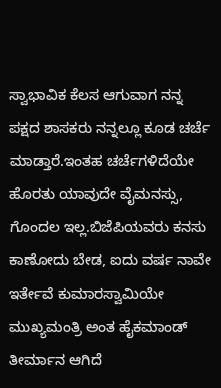ಸ್ವಾಭಾವಿಕ ಕೆಲಸ ಆಗುವಾಗ ನನ್ನ ಪಕ್ಷದ ಶಾಸಕರು ನನ್ನಲ್ಲೂ ಕೂಡ ಚರ್ಚೆ ಮಾಡ್ತಾರೆ.ಇಂತಹ ಚರ್ಚೆಗಳಿದೆಯೇ ಹೊರತು ಯಾವುದೇ ವೈಮನಸ್ಸು, ಗೊಂದಲ ಇಲ್ಲ.ಬಿಜೆಪಿಯವರು ಕನಸು ಕಾಣೋದು ಬೇಡ, ಐದು ವರ್ಷ ನಾವೇ ಇರ್ತೇವೆ ಕುಮಾರಸ್ವಾಮಿಯೇ ಮುಖ್ಯಮಂತ್ರಿ ಅಂತ ಹೈಕಮಾಂಡ್ ತೀರ್ಮಾನ ಆಗಿದೆ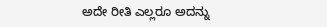ಅದೇ ರೀತಿ ಎಲ್ಲರೂ ಅದನ್ನು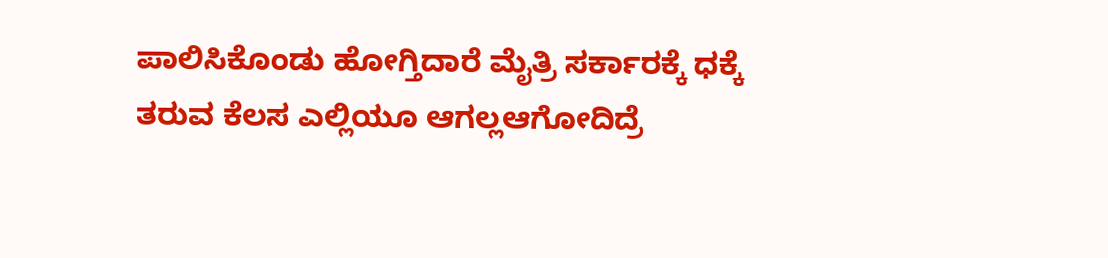ಪಾಲಿಸಿಕೊಂಡು ಹೋಗ್ತಿದಾರೆ ಮೈತ್ರಿ ಸರ್ಕಾರಕ್ಕೆ ಧಕ್ಕೆ ತರುವ ಕೆಲಸ ಎಲ್ಲಿಯೂ ಆಗಲ್ಲಆಗೋದಿದ್ರೆ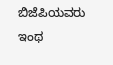ಬಿಜೆಪಿಯವರು ಇಂಥ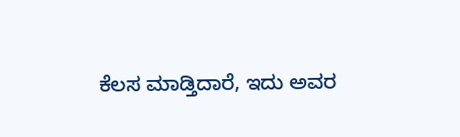ಕೆಲಸ ಮಾಡ್ತಿದಾರೆ, ಇದು ಅವರ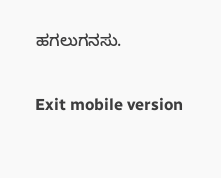ಹಗಲುಗನಸು.

Exit mobile version